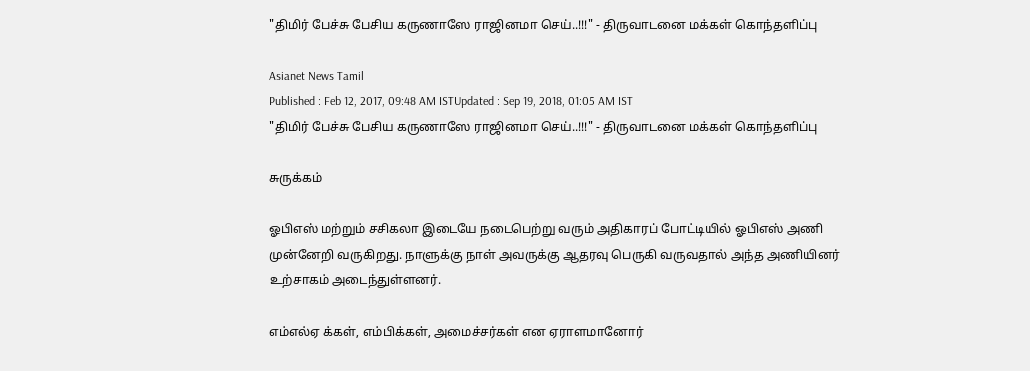"திமிர் பேச்சு பேசிய கருணாஸே ராஜினமா செய்..!!!" - திருவாடனை மக்கள் கொந்தளிப்பு

Asianet News Tamil
Published : Feb 12, 2017, 09:48 AM ISTUpdated : Sep 19, 2018, 01:05 AM IST
"திமிர் பேச்சு பேசிய கருணாஸே ராஜினமா செய்..!!!" - திருவாடனை மக்கள் கொந்தளிப்பு

சுருக்கம்

ஓபிஎஸ் மற்றும் சசிகலா இடையே நடைபெற்று வரும் அதிகாரப் போட்டியில் ஓபிஎஸ் அணி முன்னேறி வருகிறது. நாளுக்கு நாள் அவருக்கு ஆதரவு பெருகி வருவதால் அந்த அணியினர் உற்சாகம் அடைந்துள்ளனர்.

எம்எல்ஏ க்கள், எம்பிக்கள், அமைச்சர்கள் என ஏராளமானோர்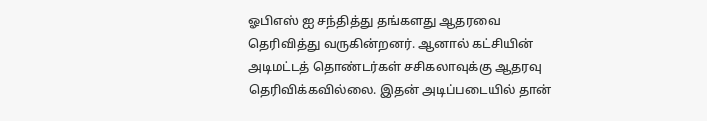ஓபிஎஸ் ஐ சந்தித்து தங்களது ஆதரவை தெரிவித்து வருகின்றனர். ஆனால் கட்சியின் அடிமட்டத் தொண்டர்கள் சசிகலாவுக்கு ஆதரவு தெரிவிக்கவில்லை. இதன் அடிப்படையில் தான்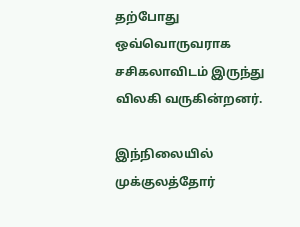தற்போது ஒவ்வொருவராக சசிகலாவிடம் இருந்து விலகி வருகின்றனர்.

இந்நிலையில் முக்குலத்தோர்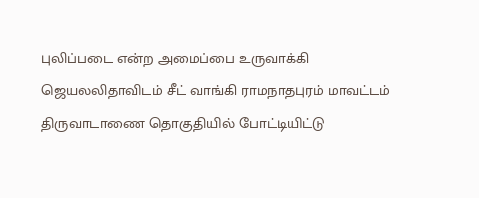புலிப்படை என்ற அமைப்பை உருவாக்கி ஜெயலலிதாவிடம் சீட் வாங்கி ராமநாதபுரம் மாவட்டம் திருவாடாணை தொகுதியில் போட்டியிட்டு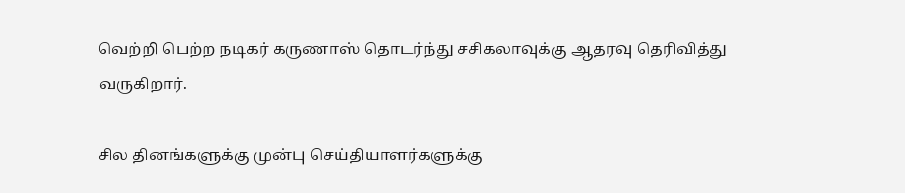வெற்றி பெற்ற நடிகர் கருணாஸ் தொடர்ந்து சசிகலாவுக்கு ஆதரவு தெரிவித்து வருகிறார்.

சில தினங்களுக்கு முன்பு செய்தியாளர்களுக்கு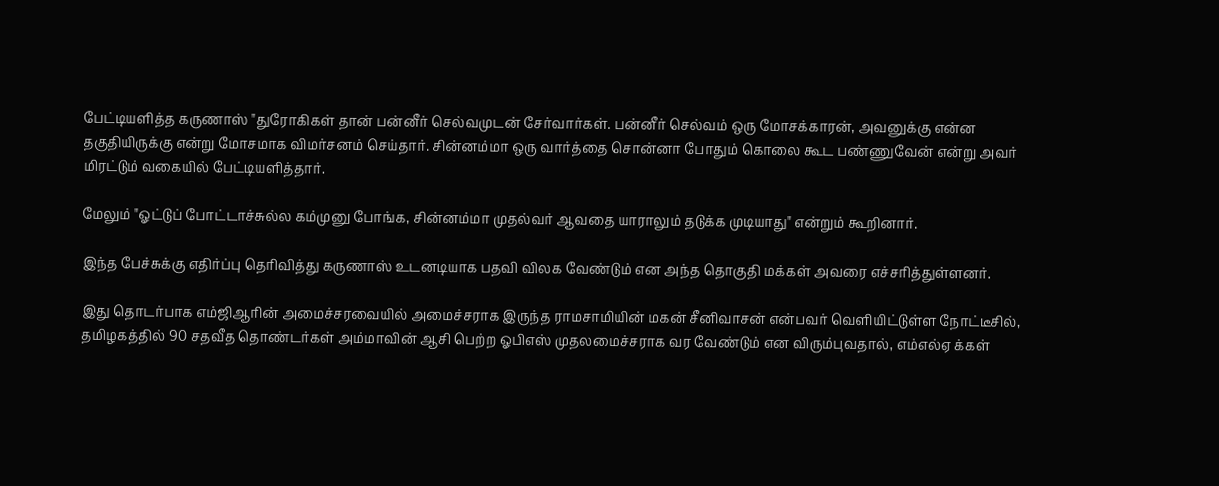பேட்டியளித்த கருணாஸ் "துரோகிகள் தான் பன்னீர் செல்வமுடன் சேர்வார்கள். பன்னீர் செல்வம் ஒரு மோசக்காரன், அவனுக்கு என்ன தகுதியிருக்கு என்று மோசமாக விமர்சனம் செய்தார். சின்னம்மா ஒரு வார்த்தை சொன்னா போதும் கொலை கூட பண்ணுவேன் என்று அவர் மிரட்டும் வகையில் பேட்டியளித்தார்.

மேலும் "ஓட்டுப் போட்டாச்சுல்ல கம்முனு போங்க, சின்னம்மா முதல்வர் ஆவதை யாராலும் தடுக்க முடியாது" என்றும் கூறினார்.

இந்த பேச்சுக்கு எதிர்ப்பு தெரிவித்து கருணாஸ் உடனடியாக பதவி விலக வேண்டும் என அந்த தொகுதி மக்கள் அவரை எச்சரித்துள்ளனர்.

இது தொடர்பாக எம்ஜிஆரின் அமைச்சரவையில் அமைச்சராக இருந்த ராமசாமியின் மகன் சீனிவாசன் என்பவர் வெளியிட்டுள்ள நோட்டீசில், தமிழகத்தில் 90 சதவீத தொண்டர்கள் அம்மாவின் ஆசி பெற்ற ஓபிஎஸ் முதலமைச்சராக வர வேண்டும் என விரும்புவதால், எம்எல்ஏ க்கள்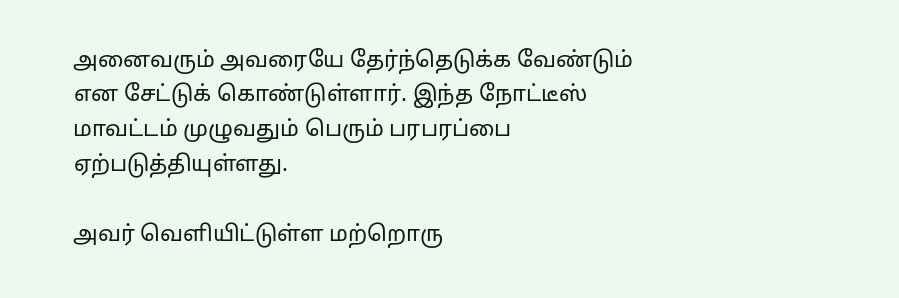அனைவரும் அவரையே தேர்ந்தெடுக்க வேண்டும் என சேட்டுக் கொண்டுள்ளார். இந்த நோட்டீஸ் மாவட்டம் முழுவதும் பெரும் பரபரப்பை ஏற்படுத்தியுள்ளது.

அவர் வெளியிட்டுள்ள மற்றொரு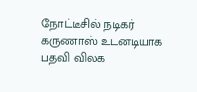நோட்டீசில் நடிகர்  கருணாஸ் உடனடியாக பதவி விலக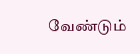வேண்டும்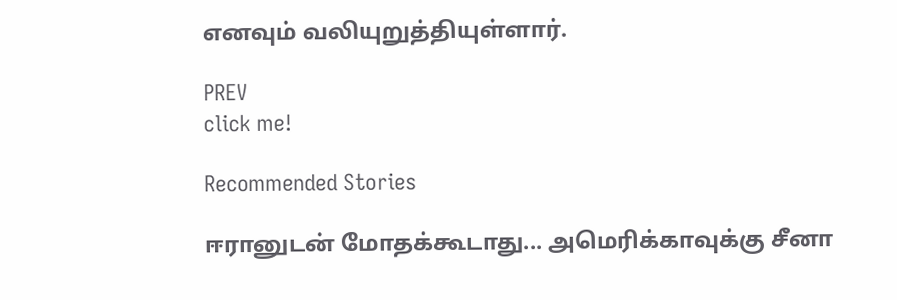எனவும் வலியுறுத்தியுள்ளார்.

PREV
click me!

Recommended Stories

ஈரானுடன் மோதக்கூடாது... அமெரிக்காவுக்கு சீனா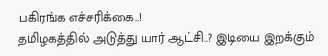பகிரங்க எச்சரிக்கை..!
தமிழகத்தில் அடுத்து யார் ஆட்சி..? இடியை இறக்கும்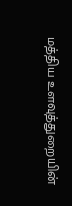மத்திய உளவுத்துறையின்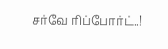சர்வே ரிப்போர்ட்..!